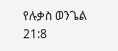የሉቃስ ወንጌል 21:8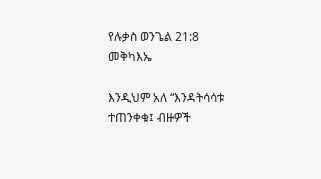የሉቃስ ወንጌል 21:8 መቅካእኤ

እንዲህም አለ “እንዳትሳሳቱ ተጠንቀቁ፤ ብዙዎች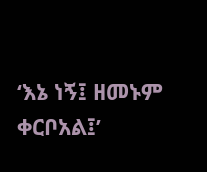‘እኔ ነኝ፤ ዘመኑም ቀርቦአል፤’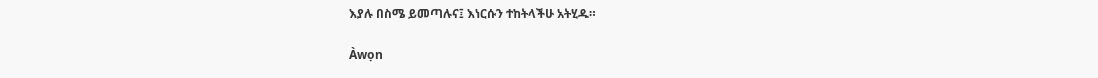እያሉ በስሜ ይመጣሉና፤ እነርሱን ተከትላችሁ አትሂዱ።

Àwọn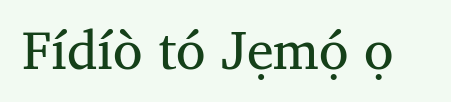Fídíò tó Jẹmọ́ ọ